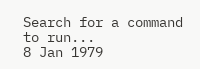Search for a command to run...
8 Jan 1979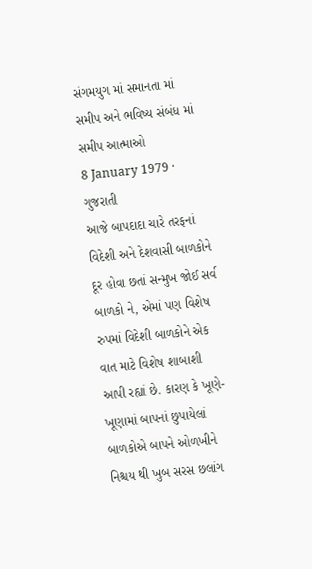સંગમયુગ માં સમાનતા માં સમીપ અને ભવિષ્ય સંબંધ માં સમીપ આત્માઓ
8 January 1979 · ગુજરાતી
આજે બાપદાદા ચારે તરફનાં વિદેશી અને દેશવાસી બાળકોને દૂર હોવા છતાં સન્મુખ જોઈ સર્વ બાળકો ને, એમાં પણ વિશેષ રુપમાં વિદેશી બાળકોને એક વાત માટે વિશેષ શાબાશી આપી રહ્યાં છે. કારણ કે ખૂણે-ખૂણામાં બાપનાં છુપાયેલાં બાળકોએ બાપને ઓળખીને નિશ્ચય થી ખુબ સરસ છલાંગ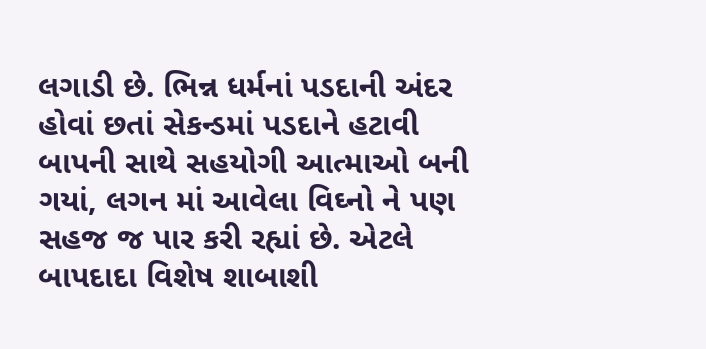લગાડી છે. ભિન્ન ધર્મનાં પડદાની અંદર હોવાં છતાં સેકન્ડમાં પડદાને હટાવી બાપની સાથે સહયોગી આત્માઓ બની ગયાં, લગન માં આવેલા વિઘ્નો ને પણ સહજ જ પાર કરી રહ્યાં છે. એટલે બાપદાદા વિશેષ શાબાશી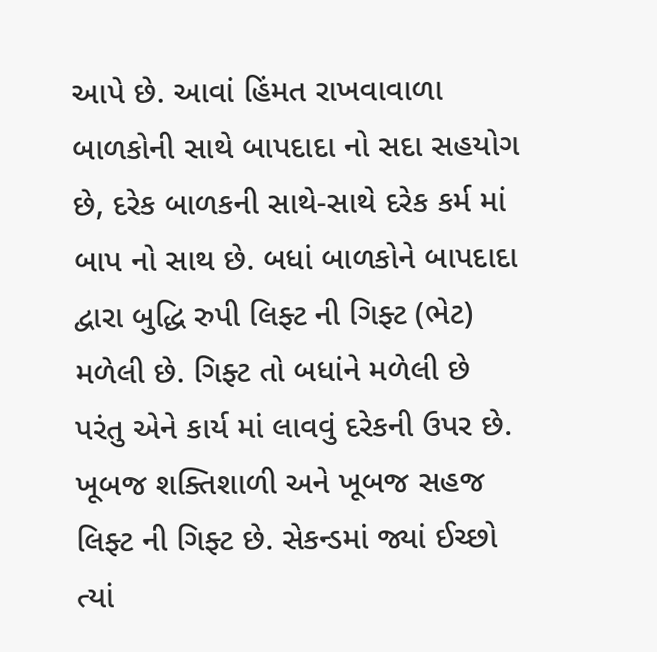આપે છે. આવાં હિંમત રાખવાવાળા બાળકોની સાથે બાપદાદા નો સદા સહયોગ છે, દરેક બાળકની સાથે-સાથે દરેક કર્મ માં બાપ નો સાથ છે. બધાં બાળકોને બાપદાદા દ્વારા બુદ્ધિ રુપી લિફ્ટ ની ગિફ્ટ (ભેટ) મળેલી છે. ગિફ્ટ તો બધાંને મળેલી છે પરંતુ એને કાર્ય માં લાવવું દરેકની ઉપર છે. ખૂબજ શક્તિશાળી અને ખૂબજ સહજ લિફ્ટ ની ગિફ્ટ છે. સેકન્ડમાં જ્યાં ઈચ્છો ત્યાં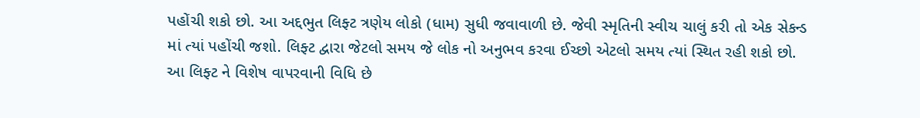પહોંચી શકો છો. આ અદ્દભુત લિફ્ટ ત્રણેય લોકો (ધામ) સુધી જવાવાળી છે. જેવી સ્મૃતિની સ્વીચ ચાલું કરી તો એક સેકન્ડ માં ત્યાં પહોંચી જશો. લિફ્ટ દ્વારા જેટલો સમય જે લોક નો અનુભવ કરવા ઈચ્છો એટલો સમય ત્યાં સ્થિત રહી શકો છો. આ લિફ્ટ ને વિશેષ વાપરવાની વિધિ છે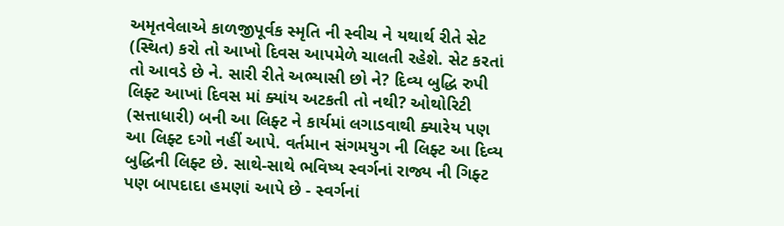અમૃતવેલાએ કાળજીપૂર્વક સ્મૃતિ ની સ્વીચ ને યથાર્થ રીતે સેટ (સ્થિત) કરો તો આખો દિવસ આપમેળે ચાલતી રહેશે. સેટ કરતાં તો આવડે છે ને. સારી રીતે અભ્યાસી છો ને? દિવ્ય બુદ્ધિ રુપી લિફ્ટ આખાં દિવસ માં ક્યાંય અટકતી તો નથી? ઓથોરિટી (સત્તાધારી) બની આ લિફ્ટ ને કાર્યમાં લગાડવાથી ક્યારેય પણ આ લિફ્ટ દગો નહીં આપે. વર્તમાન સંગમયુગ ની લિફ્ટ આ દિવ્ય બુદ્ધિની લિફ્ટ છે. સાથે-સાથે ભવિષ્ય સ્વર્ગનાં રાજ્ય ની ગિફ્ટ પણ બાપદાદા હમણાં આપે છે - સ્વર્ગનાં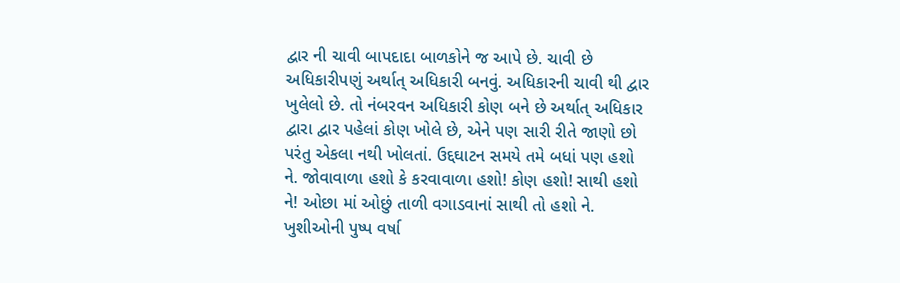દ્વાર ની ચાવી બાપદાદા બાળકોને જ આપે છે. ચાવી છે અધિકારીપણું અર્થાત્ અધિકારી બનવું. અધિકારની ચાવી થી દ્વાર ખુલેલો છે. તો નંબરવન અધિકારી કોણ બને છે અર્થાત્ અધિકાર દ્વારા દ્વાર પહેલાં કોણ ખોલે છે, એને પણ સારી રીતે જાણો છો પરંતુ એકલા નથી ખોલતાં. ઉદ્દઘાટન સમયે તમે બધાં પણ હશો ને. જોવાવાળા હશો કે કરવાવાળા હશો! કોણ હશો! સાથી હશો ને! ઓછા માં ઓછું તાળી વગાડવાનાં સાથી તો હશો ને. ખુશીઓની પુષ્પ વર્ષા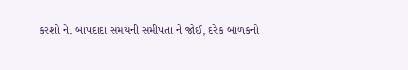કરશો ને. બાપદાદા સમયની સમીપતા ને જોઈ, દરેક બાળકનો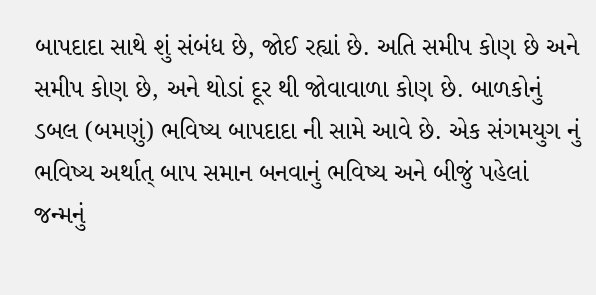બાપદાદા સાથે શું સંબંધ છે, જોઈ રહ્યાં છે. અતિ સમીપ કોણ છે અને સમીપ કોણ છે, અને થોડાં દૂર થી જોવાવાળા કોણ છે. બાળકોનું ડબલ (બમણું) ભવિષ્ય બાપદાદા ની સામે આવે છે. એક સંગમયુગ નું ભવિષ્ય અર્થાત્ બાપ સમાન બનવાનું ભવિષ્ય અને બીજું પહેલાં જન્મનું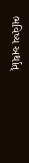ભવિષ્ય અર્થાત્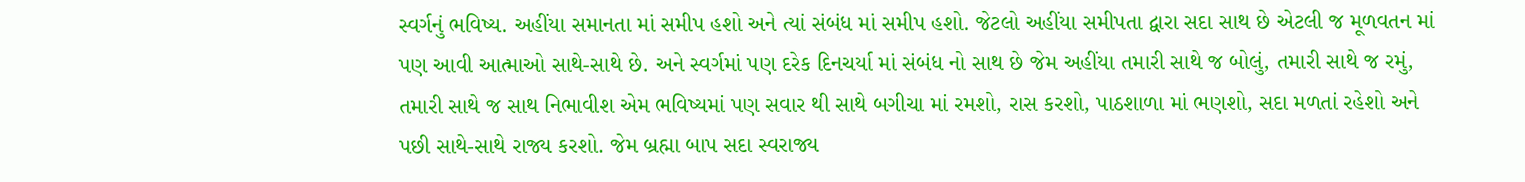સ્વર્ગનું ભવિષ્ય. અહીંયા સમાનતા માં સમીપ હશો અને ત્યાં સંબંધ માં સમીપ હશો. જેટલો અહીંયા સમીપતા દ્વારા સદા સાથ છે એટલી જ મૂળવતન માં પણ આવી આત્માઓ સાથે-સાથે છે. અને સ્વર્ગમાં પણ દરેક દિનચર્યા માં સંબંધ નો સાથ છે જેમ અહીંયા તમારી સાથે જ બોલું, તમારી સાથે જ રમું, તમારી સાથે જ સાથ નિભાવીશ એમ ભવિષ્યમાં પણ સવાર થી સાથે બગીચા માં રમશો, રાસ કરશો, પાઠશાળા માં ભણશો, સદા મળતાં રહેશો અને પછી સાથે-સાથે રાજ્ય કરશો. જેમ બ્રહ્મા બાપ સદા સ્વરાજ્ય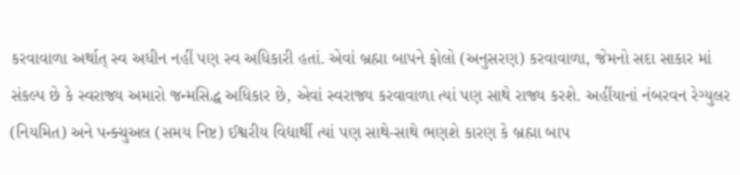કરવાવાળા અર્થાત્ સ્વ અધીન નહીં પણ સ્વ અધિકારી હતાં. એવાં બ્રહ્મા બાપને ફોલો (અનુસરણ) કરવાવાળા, જેમનો સદા સાકાર માં સંકલ્પ છે કે સ્વરાજ્ય અમારો જન્મસિદ્ધ અધિકાર છે, એવાં સ્વરાજ્ય કરવાવાળા ત્યાં પણ સાથે રાજ્ય કરશે. અહીંયાનાં નંબરવન રેગ્યુલર (નિયમિત) અને પન્ક્ચુઅલ (સમય નિષ્ટ) ઈશ્વરીય વિદ્યાર્થી ત્યાં પણ સાથે-સાથે ભણશે કારણ કે બ્રહ્મા બાપ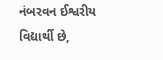નંબરવન ઈશ્વરીય વિદ્યાર્થી છે,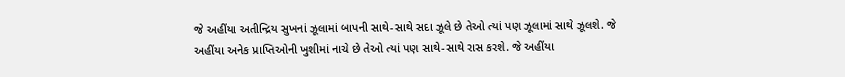જે અહીંયા અતીન્દ્રિય સુખનાં ઝૂલામાં બાપની સાથે-સાથે સદા ઝૂલે છે તેઓ ત્યાં પણ ઝૂલામાં સાથે ઝૂલશે. જે અહીંયા અનેક પ્રાપ્તિઓની ખુશીમાં નાચે છે તેઓ ત્યાં પણ સાથે-સાથે રાસ કરશે. જે અહીંયા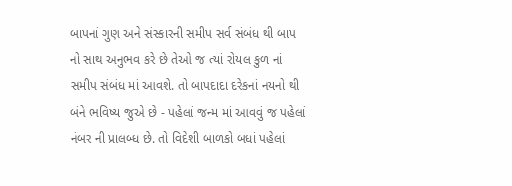બાપનાં ગુણ અને સંસ્કારની સમીપ સર્વ સંબંધ થી બાપ નો સાથ અનુભવ કરે છે તેઓ જ ત્યાં રોયલ કુળ નાં સમીપ સંબંધ માં આવશે. તો બાપદાદા દરેકનાં નયનો થી બંને ભવિષ્ય જુએ છે - પહેલાં જન્મ માં આવવું જ પહેલાં નંબર ની પ્રાલબ્ધ છે. તો વિદેશી બાળકો બધાં પહેલાં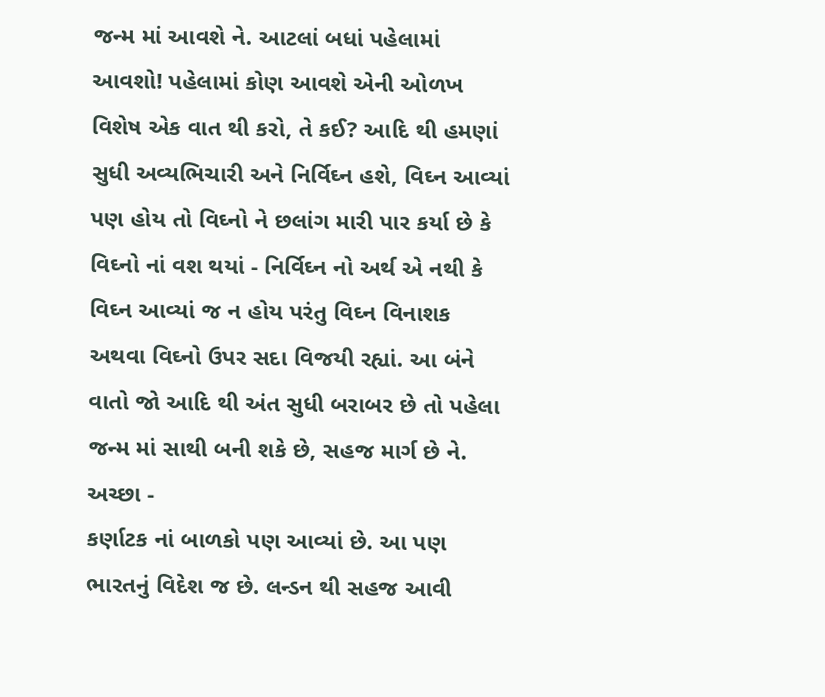જન્મ માં આવશે ને. આટલાં બધાં પહેલામાં આવશો! પહેલામાં કોણ આવશે એની ઓળખ વિશેષ એક વાત થી કરો, તે કઈ? આદિ થી હમણાં સુધી અવ્યભિચારી અને નિર્વિઘ્ન હશે, વિઘ્ન આવ્યાં પણ હોય તો વિઘ્નો ને છલાંગ મારી પાર કર્યા છે કે વિઘ્નો નાં વશ થયાં - નિર્વિઘ્ન નો અર્થ એ નથી કે વિઘ્ન આવ્યાં જ ન હોય પરંતુ વિઘ્ન વિનાશક અથવા વિઘ્નો ઉપર સદા વિજયી રહ્યાં. આ બંને વાતો જો આદિ થી અંત સુધી બરાબર છે તો પહેલા જન્મ માં સાથી બની શકે છે, સહજ માર્ગ છે ને. અચ્છા -
કર્ણાટક નાં બાળકો પણ આવ્યાં છે. આ પણ ભારતનું વિદેશ જ છે. લન્ડન થી સહજ આવી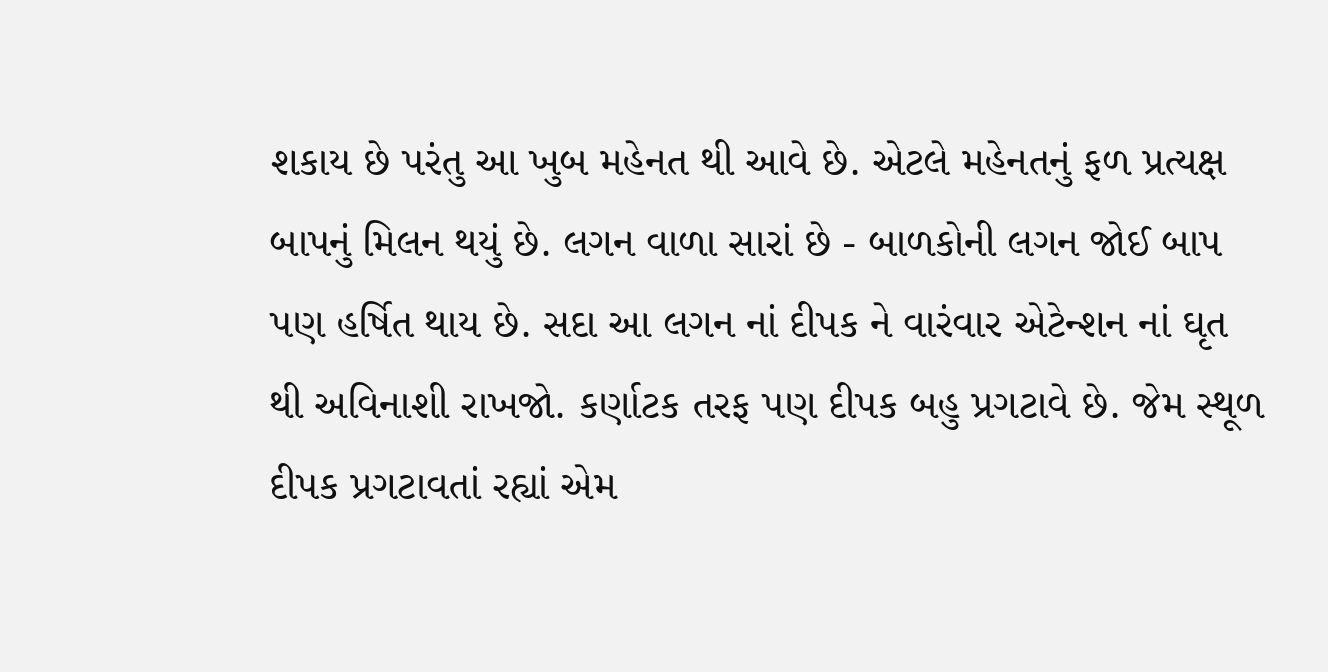શકાય છે પરંતુ આ ખુબ મહેનત થી આવે છે. એટલે મહેનતનું ફળ પ્રત્યક્ષ બાપનું મિલન થયું છે. લગન વાળા સારાં છે - બાળકોની લગન જોઈ બાપ પણ હર્ષિત થાય છે. સદા આ લગન નાં દીપક ને વારંવાર એટેન્શન નાં ઘૃત થી અવિનાશી રાખજો. કર્ણાટક તરફ પણ દીપક બહુ પ્રગટાવે છે. જેમ સ્થૂળ દીપક પ્રગટાવતાં રહ્યાં એમ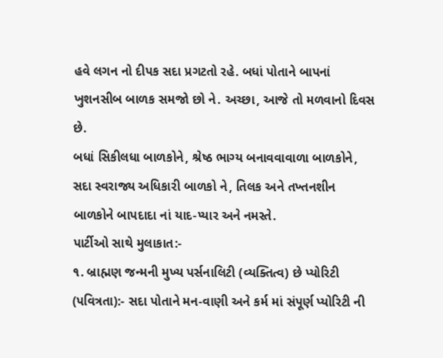હવે લગન નો દીપક સદા પ્રગટતો રહે. બધાં પોતાને બાપનાં ખુશનસીબ બાળક સમજો છો ને. અચ્છા, આજે તો મળવાનો દિવસ છે.
બધાં સિકીલધા બાળકોને, શ્રેષ્ઠ ભાગ્ય બનાવવાવાળા બાળકોને, સદા સ્વરાજ્ય અધિકારી બાળકો ને, તિલક અને તખ્તનશીન બાળકોને બાપદાદા નાં યાદ-પ્યાર અને નમસ્તે.
પાર્ટીઓ સાથે મુલાકાત:-
૧. બ્રાહ્મણ જન્મની મુખ્ય પર્સનાલિટી (વ્યક્તિત્વ) છે પ્યોરિટી (પવિત્રતા):- સદા પોતાને મન-વાણી અને કર્મ માં સંપૂર્ણ પ્યોરિટી ની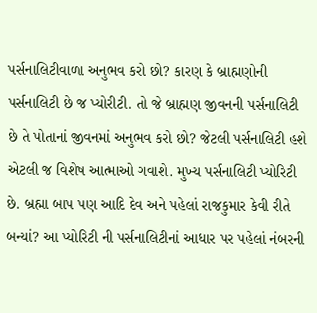પર્સનાલિટીવાળા અનુભવ કરો છો? કારણ કે બ્રાહ્મણોની પર્સનાલિટી છે જ પ્યોરીટી. તો જે બ્રાહ્મણ જીવનની પર્સનાલિટી છે તે પોતાનાં જીવનમાં અનુભવ કરો છો? જેટલી પર્સનાલિટી હશે એટલી જ વિશેષ આત્માઓ ગવાશે. મુખ્ય પર્સનાલિટી પ્યોરિટી છે. બ્રહ્મા બાપ પણ આદિ દેવ અને પહેલાં રાજકુમાર કેવી રીતે બન્યાં? આ પ્યોરિટી ની પર્સનાલિટીનાં આધાર પર પહેલાં નંબરની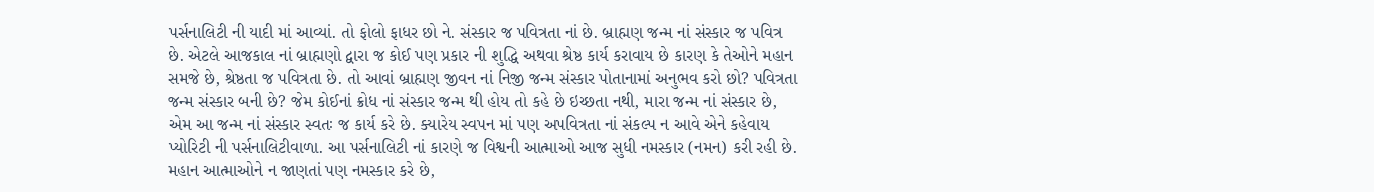પર્સનાલિટી ની યાદી માં આવ્યાં. તો ફોલો ફાધર છો ને. સંસ્કાર જ પવિત્રતા નાં છે. બ્રાહ્મણ જન્મ નાં સંસ્કાર જ પવિત્ર છે. એટલે આજકાલ નાં બ્રાહ્મણો દ્વારા જ કોઈ પણ પ્રકાર ની શુદ્ધિ અથવા શ્રેષ્ઠ કાર્ય કરાવાય છે કારણ કે તેઓને મહાન સમજે છે, શ્રેષ્ઠતા જ પવિત્રતા છે. તો આવાં બ્રાહ્મણ જીવન નાં નિજી જન્મ સંસ્કાર પોતાનામાં અનુભવ કરો છો? પવિત્રતા જન્મ સંસ્કાર બની છે? જેમ કોઈનાં ક્રોધ નાં સંસ્કાર જન્મ થી હોય તો કહે છે ઇચ્છતા નથી, મારા જન્મ નાં સંસ્કાર છે, એમ આ જન્મ નાં સંસ્કાર સ્વતઃ જ કાર્ય કરે છે. ક્યારેય સ્વપન માં પણ અપવિત્રતા નાં સંકલ્પ ન આવે એને કહેવાય પ્યોરિટી ની પર્સનાલિટીવાળા. આ પર્સનાલિટી નાં કારણે જ વિશ્વની આત્માઓ આજ સુધી નમસ્કાર (નમન) કરી રહી છે. મહાન આત્માઓને ન જાણતાં પણ નમસ્કાર કરે છે,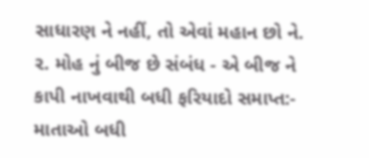સાધારણ ને નહીં, તો એવાં મહાન છો ને.
૨. મોહ નું બીજ છે સંબંધ - એ બીજ ને કાપી નાખવાથી બધી ફરિયાદો સમાપ્ત:- માતાઓ બધી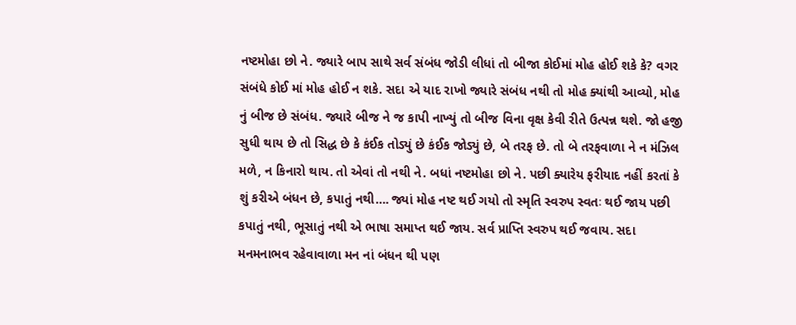નષ્ટમોહા છો ને. જ્યારે બાપ સાથે સર્વ સંબંધ જોડી લીધાં તો બીજા કોઈમાં મોહ હોઈ શકે કે? વગર સંબંધે કોઈ માં મોહ હોઈ ન શકે. સદા એ યાદ રાખો જ્યારે સંબંધ નથી તો મોહ ક્યાંથી આવ્યો, મોહ નું બીજ છે સંબંધ. જ્યારે બીજ ને જ કાપી નાખ્યું તો બીજ વિના વૃક્ષ કેવી રીતે ઉત્પન્ન થશે. જો હજી સુધી થાય છે તો સિદ્ધ છે કે કંઈક તોડ્યું છે કંઈક જોડ્યું છે, બે તરફ છે. તો બે તરફવાળા ને ન મંઝિલ મળે, ન કિનારો થાય. તો એવાં તો નથી ને. બધાં નષ્ટમોહા છો ને. પછી ક્યારેય ફરીયાદ નહીં કરતાં કે શું કરીએ બંધન છે, કપાતું નથી…. જ્યાં મોહ નષ્ટ થઈ ગયો તો સ્મૃતિ સ્વરુપ સ્વતઃ થઈ જાય પછી કપાતું નથી, ભૂસાતું નથી એ ભાષા સમાપ્ત થઈ જાય. સર્વ પ્રાપ્તિ સ્વરુપ થઈ જવાય. સદા મનમનાભવ રહેવાવાળા મન નાં બંધન થી પણ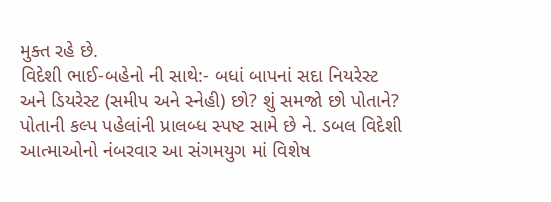મુક્ત રહે છે.
વિદેશી ભાઈ-બહેનો ની સાથે:- બધાં બાપનાં સદા નિયરેસ્ટ અને ડિયરેસ્ટ (સમીપ અને સ્નેહી) છો? શું સમજો છો પોતાને? પોતાની કલ્પ પહેલાંની પ્રાલબ્ધ સ્પષ્ટ સામે છે ને. ડબલ વિદેશી આત્માઓનો નંબરવાર આ સંગમયુગ માં વિશેષ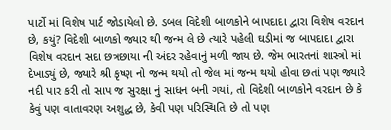પાર્ટો માં વિશેષ પાર્ટ જોડાયેલો છે. ડબલ વિદેશી બાળકોને બાપદાદા દ્વારા વિશેષ વરદાન છે, કયું? વિદેશી બાળકો જ્યાર થી જન્મ લે છે ત્યારે પહેલી ઘડીમાં જ બાપદાદા દ્વારા વિશેષ વરદાન સદા છત્રછાયા ની અંદર રહેવાનું મળી જાય છે. જેમ ભારતનાં શાસ્ત્રો માં દેખાડ્યું છે, જ્યારે શ્રી કૃષ્ણ નો જન્મ થયો તો જેલ માં જન્મ થયો હોવા છતાં પણ જ્યારે નદી પાર કરી તો સાપ જ સુરક્ષા નું સાધન બની ગયાં, તો વિદેશી બાળકોને વરદાન છે કે કેવું પણ વાતાવરણ અશુદ્ધ છે, કેવી પણ પરિસ્થિતિ છે તો પણ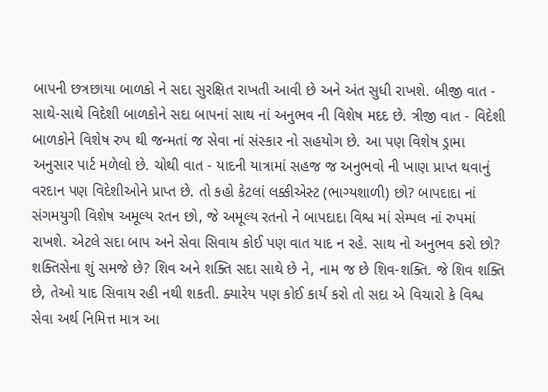બાપની છત્રછાયા બાળકો ને સદા સુરક્ષિત રાખતી આવી છે અને અંત સુધી રાખશે. બીજી વાત - સાથે-સાથે વિદેશી બાળકોને સદા બાપનાં સાથ નાં અનુભવ ની વિશેષ મદદ છે. ત્રીજી વાત - વિદેશી બાળકોને વિશેષ રુપ થી જન્મતાં જ સેવા નાં સંસ્કાર નો સહયોગ છે. આ પણ વિશેષ ડ્રામા અનુસાર પાર્ટ મળેલો છે. ચોથી વાત - યાદની યાત્રામાં સહજ જ અનુભવો ની ખાણ પ્રાપ્ત થવાનું વરદાન પણ વિદેશીઓને પ્રાપ્ત છે. તો કહો કેટલાં લક્કીએસ્ટ (ભાગ્યશાળી) છો? બાપદાદા નાં સંગમયુગી વિશેષ અમૂલ્ય રતન છો, જે અમૂલ્ય રતનો ને બાપદાદા વિશ્વ માં સેમ્પલ નાં રુપમાં રાખશે. એટલે સદા બાપ અને સેવા સિવાય કોઈ પણ વાત યાદ ન રહે. સાથ નો અનુભવ કરો છો? શક્તિસેના શું સમજે છે? શિવ અને શક્તિ સદા સાથે છે ને, નામ જ છે શિવ-શક્તિ. જે શિવ શક્તિ છે, તેઓ યાદ સિવાય રહી નથી શકતી. ક્યારેય પણ કોઈ કાર્ય કરો તો સદા એ વિચારો કે વિશ્વ સેવા અર્થ નિમિત્ત માત્ર આ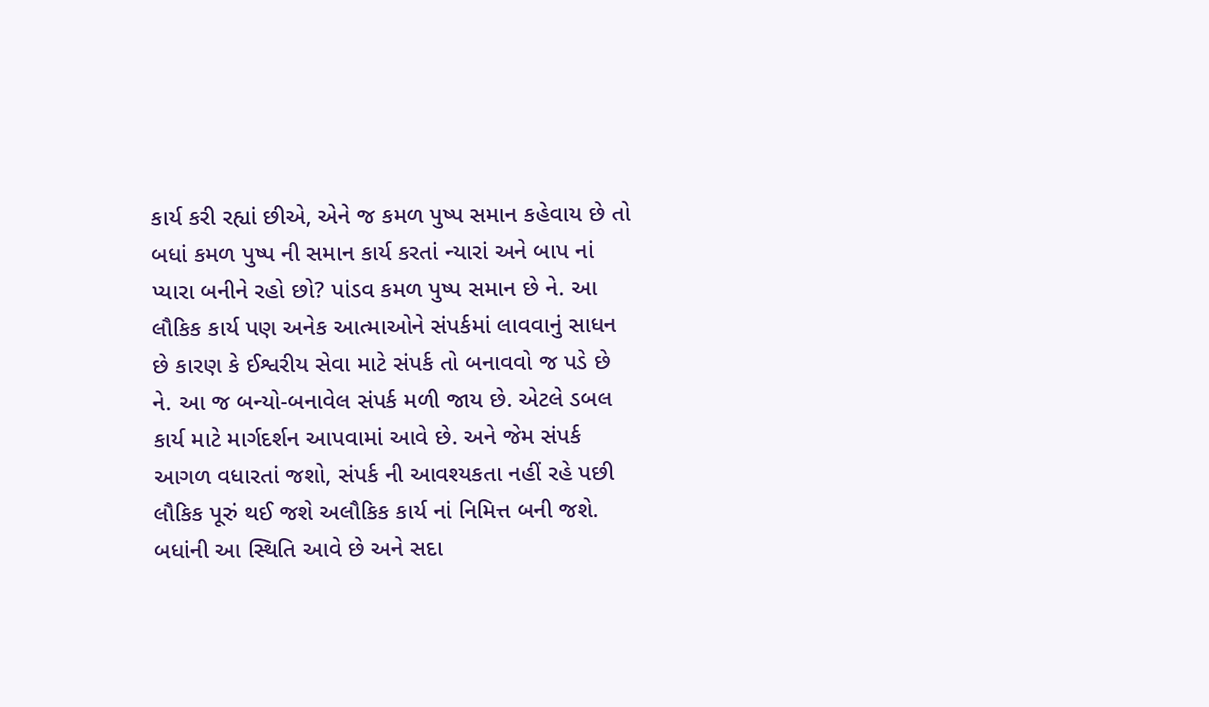કાર્ય કરી રહ્યાં છીએ, એને જ કમળ પુષ્પ સમાન કહેવાય છે તો બધાં કમળ પુષ્પ ની સમાન કાર્ય કરતાં ન્યારાં અને બાપ નાં પ્યારા બનીને રહો છો? પાંડવ કમળ પુષ્પ સમાન છે ને. આ લૌકિક કાર્ય પણ અનેક આત્માઓને સંપર્કમાં લાવવાનું સાધન છે કારણ કે ઈશ્વરીય સેવા માટે સંપર્ક તો બનાવવો જ પડે છે ને. આ જ બન્યો-બનાવેલ સંપર્ક મળી જાય છે. એટલે ડબલ કાર્ય માટે માર્ગદર્શન આપવામાં આવે છે. અને જેમ સંપર્ક આગળ વધારતાં જશો, સંપર્ક ની આવશ્યકતા નહીં રહે પછી લૌકિક પૂરું થઈ જશે અલૌકિક કાર્ય નાં નિમિત્ત બની જશે. બધાંની આ સ્થિતિ આવે છે અને સદા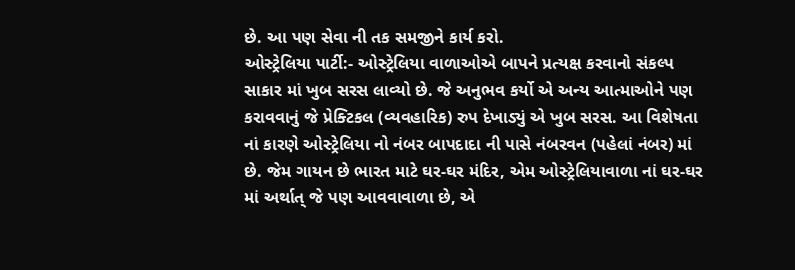છે. આ પણ સેવા ની તક સમજીને કાર્ય કરો.
ઓસ્ટ્રેલિયા પાર્ટી:- ઓસ્ટ્રેલિયા વાળાઓએ બાપને પ્રત્યક્ષ કરવાનો સંકલ્પ સાકાર માં ખુબ સરસ લાવ્યો છે. જે અનુભવ કર્યો એ અન્ય આત્માઓને પણ કરાવવાનું જે પ્રેક્ટિકલ (વ્યવહારિક) રુપ દેખાડ્યું એ ખુબ સરસ. આ વિશેષતા નાં કારણે ઓસ્ટ્રેલિયા નો નંબર બાપદાદા ની પાસે નંબરવન (પહેલાં નંબર) માં છે. જેમ ગાયન છે ભારત માટે ઘર-ઘર મંદિર, એમ ઓસ્ટ્રેલિયાવાળા નાં ઘર-ઘર માં અર્થાત્ જે પણ આવવાવાળા છે, એ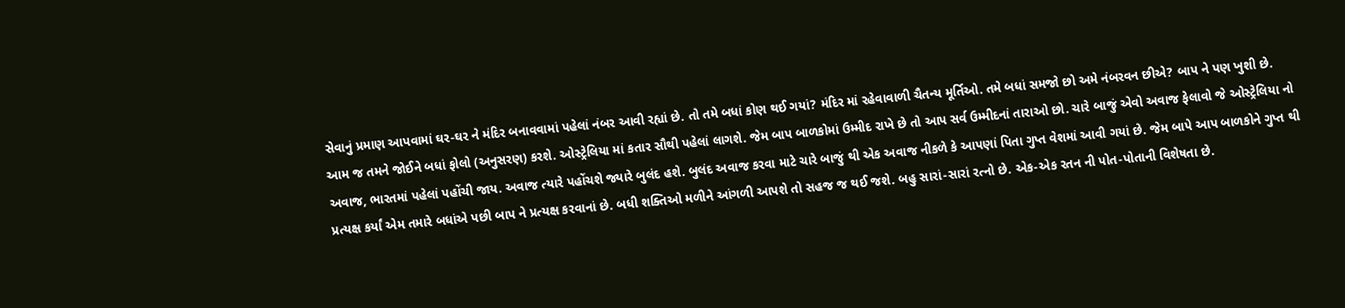સેવાનું પ્રમાણ આપવામાં ઘર-ઘર ને મંદિર બનાવવામાં પહેલાં નંબર આવી રહ્યાં છે. તો તમે બધાં કોણ થઈ ગયાં? મંદિર માં રહેવાવાળી ચૈતન્ય મૂર્તિઓ. તમે બધાં સમજો છો અમે નંબરવન છીએ? બાપ ને પણ ખુશી છે. આમ જ તમને જોઈને બધાં ફોલો (અનુસરણ) કરશે. ઓસ્ટ્રેલિયા માં કતાર સૌથી પહેલાં લાગશે. જેમ બાપ બાળકોમાં ઉમ્મીદ રાખે છે તો આપ સર્વ ઉમ્મીદનાં તારાઓ છો. ચારે બાજું એવો અવાજ ફેલાવો જે ઓસ્ટ્રેલિયા નો અવાજ, ભારતમાં પહેલાં પહોંચી જાય. અવાજ ત્યારે પહોંચશે જ્યારે બુલંદ હશે. બુલંદ અવાજ કરવા માટે ચારે બાજું થી એક અવાજ નીકળે કે આપણાં પિતા ગુપ્ત વેશમાં આવી ગયાં છે. જેમ બાપે આપ બાળકોને ગુપ્ત થી પ્રત્યક્ષ કર્યાં એમ તમારે બધાંએ પછી બાપ ને પ્રત્યક્ષ કરવાનાં છે. બધી શક્તિઓ મળીને આંગળી આપશે તો સહજ જ થઈ જશે. બહુ સારાં-સારાં રત્નો છે. એક-એક રતન ની પોત-પોતાની વિશેષતા છે.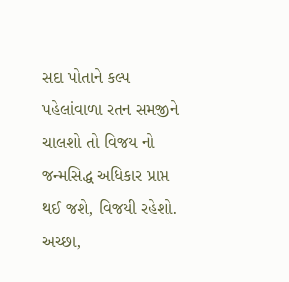સદા પોતાને કલ્પ પહેલાંવાળા રતન સમજીને ચાલશો તો વિજય નો જન્મસિદ્ધ અધિકાર પ્રાપ્ત થઈ જશે, વિજયી રહેશો. અચ્છા,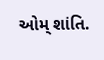ઓમ્ શાંતિ.